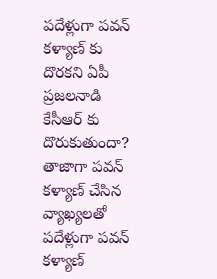పదేళ్లుగా పవన్ కళ్యాణ్ కు దొరకని ఏపీ ప్రజలనాడి కేసీఆర్ కు దొరుకుతుందా?
తాజాగా పవన్ కళ్యాణ్ చేసిన వ్యాఖ్యలతో పదేళ్లుగా పవన్ కళ్యాణ్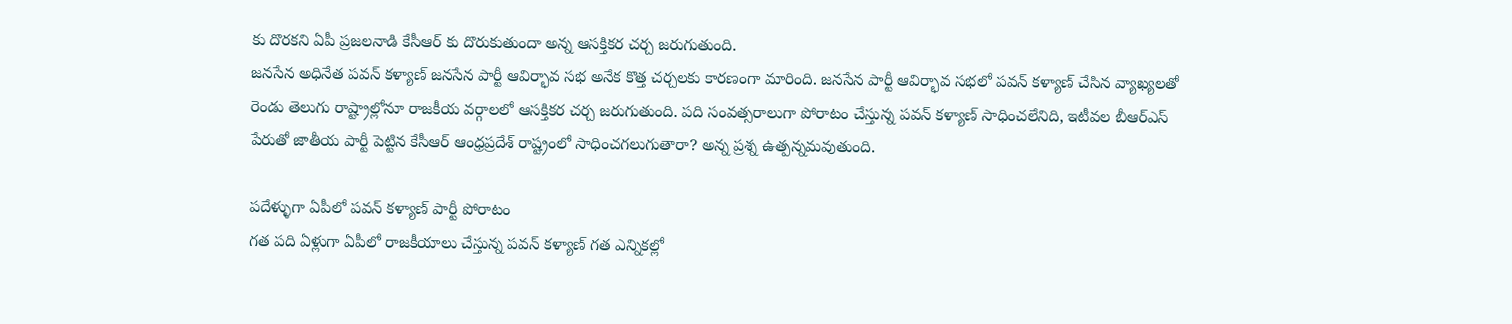కు దొరకని ఏపీ ప్రజలనాడి కేసీఆర్ కు దొరుకుతుందా అన్న ఆసక్తికర చర్చ జరుగుతుంది.
జనసేన అధినేత పవన్ కళ్యాణ్ జనసేన పార్టీ ఆవిర్భావ సభ అనేక కొత్త చర్చలకు కారణంగా మారింది. జనసేన పార్టీ ఆవిర్భావ సభలో పవన్ కళ్యాణ్ చేసిన వ్యాఖ్యలతో రెండు తెలుగు రాష్ట్రాల్లోనూ రాజకీయ వర్గాలలో ఆసక్తికర చర్చ జరుగుతుంది. పది సంవత్సరాలుగా పోరాటం చేస్తున్న పవన్ కళ్యాణ్ సాధించలేనిది, ఇటీవల బీఆర్ఎస్ పేరుతో జాతీయ పార్టీ పెట్టిన కేసీఆర్ ఆంధ్రప్రదేశ్ రాష్ట్రంలో సాధించగలుగుతారా? అన్న ప్రశ్న ఉత్పన్నమవుతుంది.

పదేళ్ళుగా ఏపీలో పవన్ కళ్యాణ్ పార్టీ పోరాటం
గత పది ఏళ్లుగా ఏపీలో రాజకీయాలు చేస్తున్న పవన్ కళ్యాణ్ గత ఎన్నికల్లో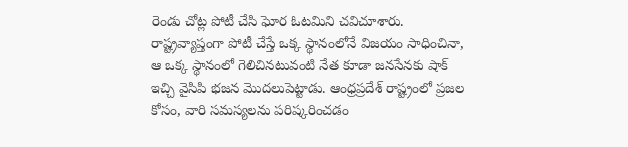రెండు చోట్ల పోటీ చేసి ఘోర ఓటమిని చవిచూశారు. రాష్ట్రవ్యాప్తంగా పోటీ చేస్తే ఒక్క స్థానంలోనే విజయం సాధించినా, ఆ ఒక్క స్థానంలో గెలిచినటువంటి నేత కూడా జనసేనకు షాక్ ఇచ్చి వైసిపి భజన మొదలుపెట్టాడు. ఆంధ్రప్రదేశ్ రాష్ట్రంలో ప్రజల కోసం, వారి సమస్యలను పరిష్కరించడం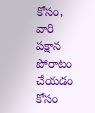కోసం, వారి పక్షాన పోరాటం చేయడం కోసం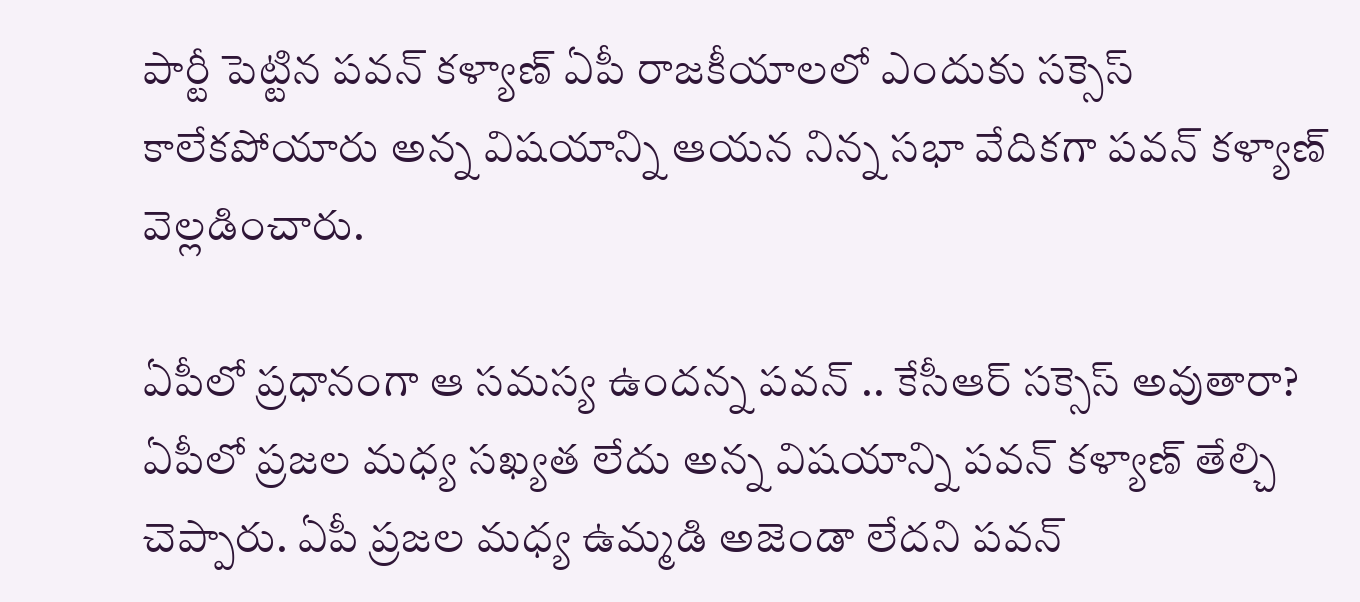పార్టీ పెట్టిన పవన్ కళ్యాణ్ ఏపీ రాజకీయాలలో ఎందుకు సక్సెస్ కాలేకపోయారు అన్న విషయాన్ని ఆయన నిన్న సభా వేదికగా పవన్ కళ్యాణ్ వెల్లడించారు.

ఏపీలో ప్రధానంగా ఆ సమస్య ఉందన్న పవన్ .. కేసీఆర్ సక్సెస్ అవుతారా?
ఏపీలో ప్రజల మధ్య సఖ్యత లేదు అన్న విషయాన్ని పవన్ కళ్యాణ్ తేల్చి చెప్పారు. ఏపీ ప్రజల మధ్య ఉమ్మడి అజెండా లేదని పవన్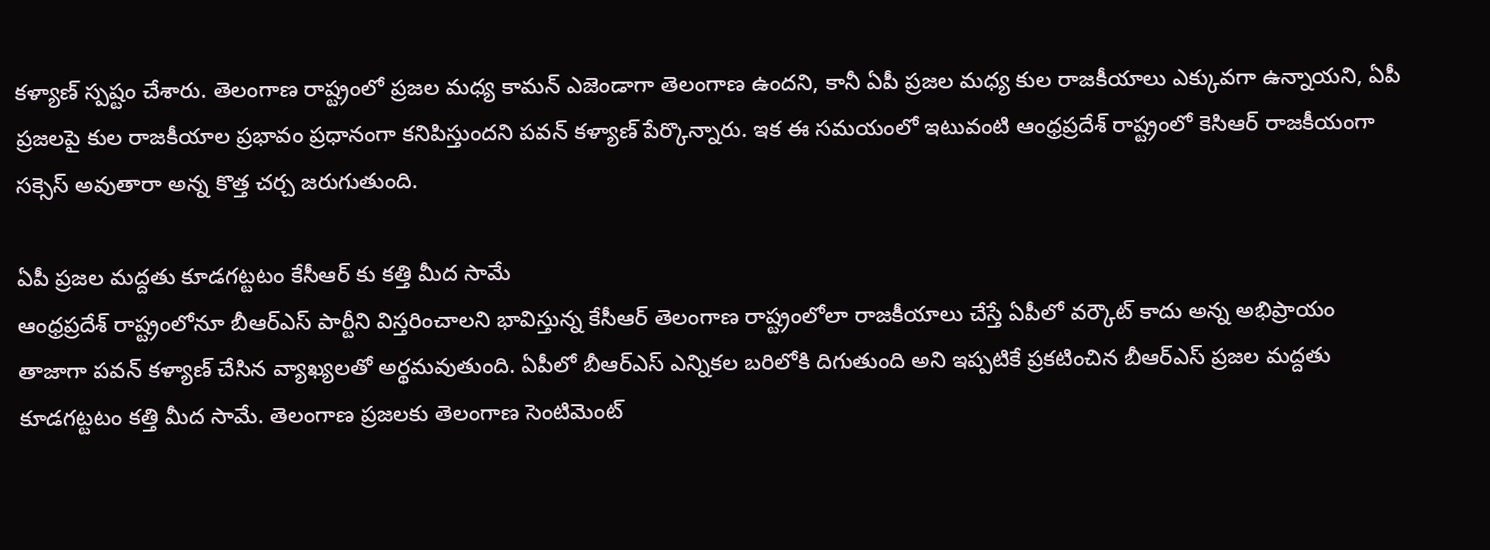కళ్యాణ్ స్పష్టం చేశారు. తెలంగాణ రాష్ట్రంలో ప్రజల మధ్య కామన్ ఎజెండాగా తెలంగాణ ఉందని, కానీ ఏపీ ప్రజల మధ్య కుల రాజకీయాలు ఎక్కువగా ఉన్నాయని, ఏపీ ప్రజలపై కుల రాజకీయాల ప్రభావం ప్రధానంగా కనిపిస్తుందని పవన్ కళ్యాణ్ పేర్కొన్నారు. ఇక ఈ సమయంలో ఇటువంటి ఆంధ్రప్రదేశ్ రాష్ట్రంలో కెసిఆర్ రాజకీయంగా సక్సెస్ అవుతారా అన్న కొత్త చర్చ జరుగుతుంది.

ఏపీ ప్రజల మద్దతు కూడగట్టటం కేసీఆర్ కు కత్తి మీద సామే
ఆంధ్రప్రదేశ్ రాష్ట్రంలోనూ బీఆర్ఎస్ పార్టీని విస్తరించాలని భావిస్తున్న కేసీఆర్ తెలంగాణ రాష్ట్రంలోలా రాజకీయాలు చేస్తే ఏపీలో వర్కౌట్ కాదు అన్న అభిప్రాయం తాజాగా పవన్ కళ్యాణ్ చేసిన వ్యాఖ్యలతో అర్థమవుతుంది. ఏపీలో బీఆర్ఎస్ ఎన్నికల బరిలోకి దిగుతుంది అని ఇప్పటికే ప్రకటించిన బీఆర్ఎస్ ప్రజల మద్దతు కూడగట్టటం కత్తి మీద సామే. తెలంగాణ ప్రజలకు తెలంగాణ సెంటిమెంట్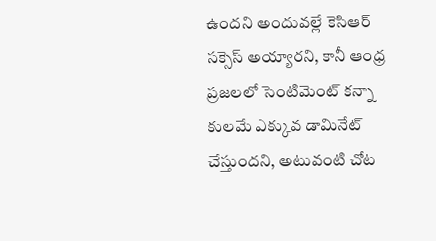ఉందని అందువల్లే కెసిఆర్ సక్సెస్ అయ్యారని, కానీ ఆంధ్ర ప్రజలలో సెంటిమెంట్ కన్నా కులమే ఎక్కువ డామినేట్ చేస్తుందని, అటువంటి చోట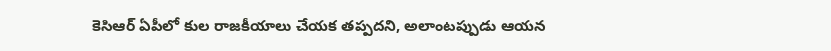కెసిఆర్ ఏపీలో కుల రాజకీయాలు చేయక తప్పదని, అలాంటప్పుడు ఆయన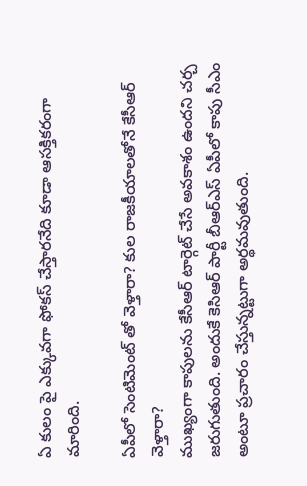ఏ కులం పై ఎక్కువగా ఫోకస్ చేస్తారనేది కూడా ఆసక్తికరంగా మారింది.

ఏపీలో సెంటిమెంట్ తో వెళ్తారా? కుల రాజకీయాలతోనే కేసీఆర్ వెళ్తారా?
ముఖ్యంగా కాపులను కేసీఆర్ టార్గెట్ చేసే అవకాశం ఉందని చర్చ జరుగుతుంది. అందుకే కెసిఆర్ పార్టీ బీఆర్ఎస్ ఏపీలో కాపు సీఎం అంటూ ప్రచారం చేస్తున్నట్టుగా అర్థమవుతుంది.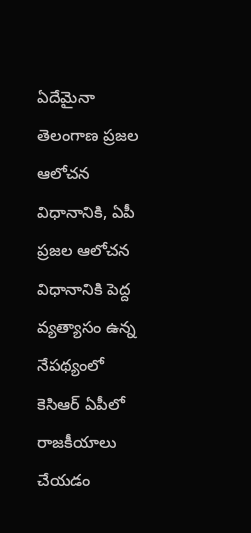ఏదేమైనా తెలంగాణ ప్రజల ఆలోచన విధానానికి, ఏపీ ప్రజల ఆలోచన విధానానికి పెద్ద వ్యత్యాసం ఉన్న నేపథ్యంలో కెసిఆర్ ఏపీలో రాజకీయాలు చేయడం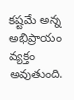కష్టమే అన్న అభిప్రాయం వ్యక్తం అవుతుంది.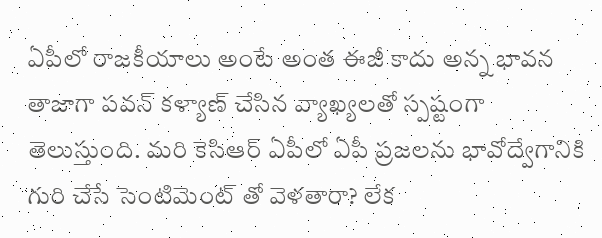ఏపీలో రాజకీయాలు అంటే అంత ఈజీ కాదు అన్న భావన తాజాగా పవన్ కళ్యాణ్ చేసిన వ్యాఖ్యలతో స్పష్టంగా తెలుస్తుంది. మరి కెసిఆర్ ఏపీలో ఏపీ ప్రజలను భావోద్వేగానికి గురి చేసే సెంటిమెంట్ తో వెళతారా? లేక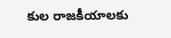కుల రాజకీయాలకు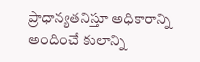ప్రాధాన్యతనిస్తూ అధికారాన్ని అందించే కులాన్ని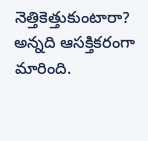నెత్తికెత్తుకుంటారా? అన్నది ఆసక్తికరంగా మారింది.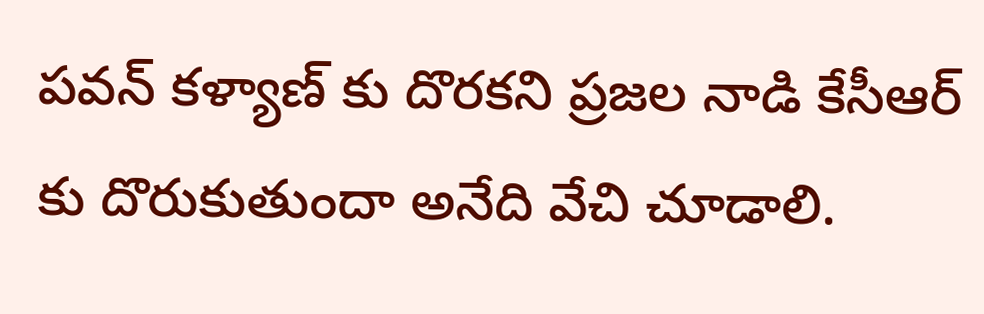పవన్ కళ్యాణ్ కు దొరకని ప్రజల నాడి కేసీఆర్ కు దొరుకుతుందా అనేది వేచి చూడాలి.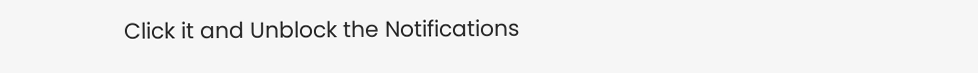Click it and Unblock the Notifications